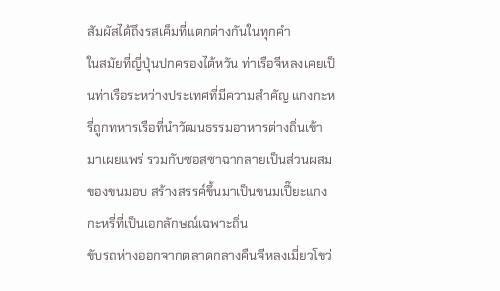สัมผัสได้ถึงรสเค็มที่แตกต่างกันในทุกคำ
ในสมัยที่ญี่ปุ่นปกครองไต้หวัน ท่าเรือจีหลงเคยเป็นท่าเรือระหว่างประเทศที่มีความสำคัญ แกงกะหรี่ถูกทหารเรือที่นำวัฒนธรรมอาหารต่างถิ่นเข้ามาเผยแพร่ รวมกับซอสซาฉากลายเป็นส่วนผสมของขนมอบ สร้างสรรค์ขึ้นมาเป็นขนมเปี๊ยะแกงกะหรี่ที่เป็นเอกลักษณ์เฉพาะถิ่น
ขับรถห่างออกจากตลาดกลางคืนจีหลงเมี่ยวโขว่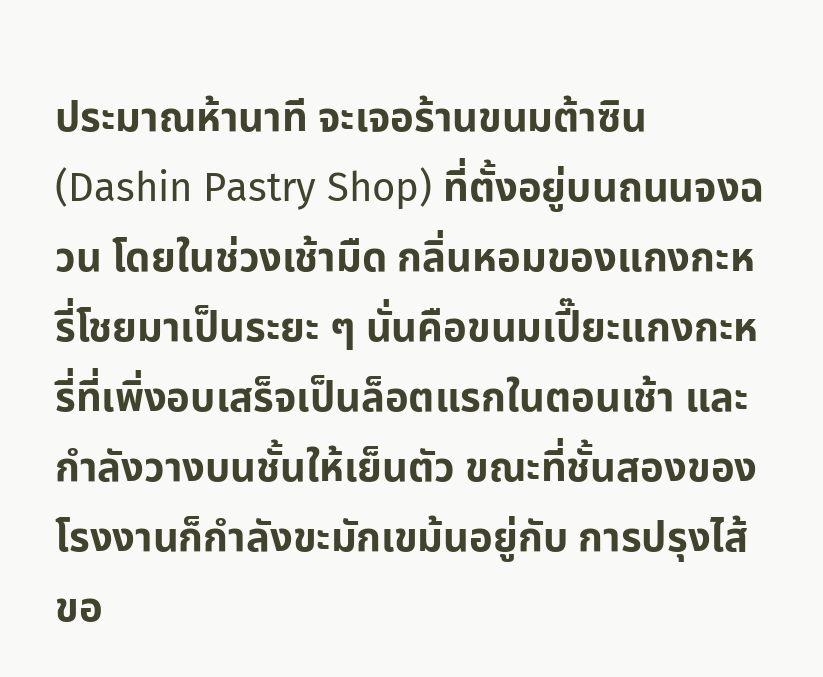ประมาณห้านาที จะเจอร้านขนมต้าซิน (Dashin Pastry Shop) ที่ตั้งอยู่บนถนนจงฉวน โดยในช่วงเช้ามืด กลิ่นหอมของแกงกะหรี่โชยมาเป็นระยะ ๆ นั่นคือขนมเปี๊ยะแกงกะหรี่ที่เพิ่งอบเสร็จเป็นล็อตแรกในตอนเช้า และกำลังวางบนชั้นให้เย็นตัว ขณะที่ชั้นสองของโรงงานก็กำลังขะมักเขม้นอยู่กับ การปรุงไส้ขอ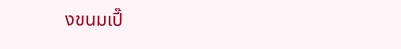งขนมเปี๊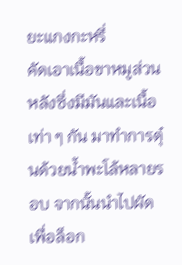ยะแกงกะหรี่
คัดเอาเนื้อขาหมูส่วนหลังซึ่งมีมันและเนื้อเท่า ๆ กัน มาทำการตุ๋นด้วยน้ำพะโล้หลายรอบ จากนั้นนำไปผัดเพื่อล็อก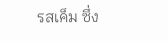รสเค็ม ซึ่ง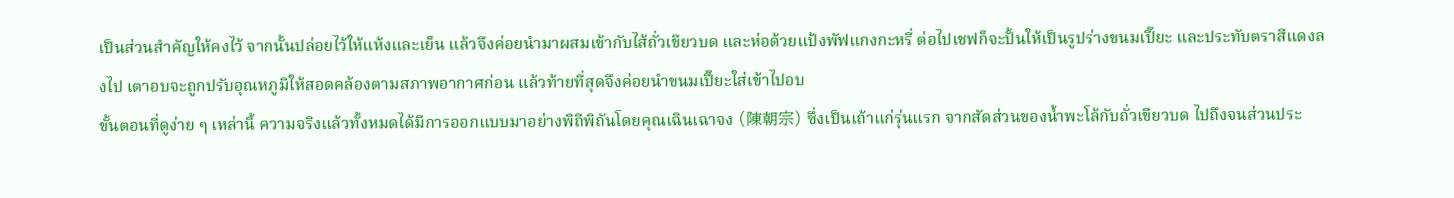เป็นส่วนสำคัญให้คงไว้ จากนั้นปล่อยไว้ให้แห้งและเย็น แล้วจึงค่อยนำมาผสมเข้ากับไส้ถั่วเขียวบด และห่อด้วยแป้งพัฟแกงกะหรี่ ต่อไปเชฟก็จะปั้นให้เป็นรูปร่างขนมเปี๊ยะ และประทับตราสีแดงลงไป เตาอบจะถูกปรับอุณหภูมิให้สอดคล้องตามสภาพอากาศก่อน แล้วท้ายที่สุดจึงค่อยนำขนมเปี๊ยะใส่เข้าไปอบ
ขั้นตอนที่ดูง่าย ๆ เหล่านี้ ความจริงแล้วทั้งหมดได้มีการออกแบบมาอย่างพิถีพิถันโดยคุณเฉินเฉาจง (陳朝宗) ซึ่งเป็นเถ้าแก่รุ่นแรก จากสัดส่วนของน้ำพะโล้กับถั่วเขียวบด ไปถึงจนส่วนประ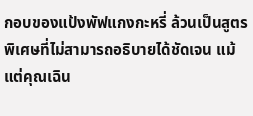กอบของแป้งพัฟแกงกะหรี่ ล้วนเป็นสูตรพิเศษที่ไม่สามารถอธิบายได้ชัดเจน แม้แต่คุณเฉิน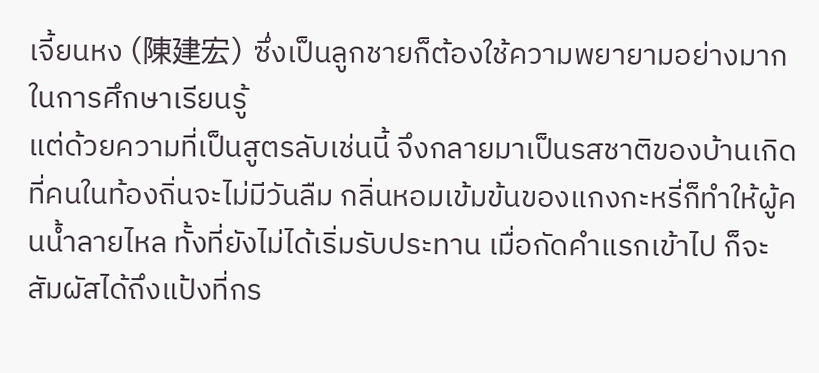เจี้ยนหง (陳建宏) ซึ่งเป็นลูกชายก็ต้องใช้ความพยายามอย่างมากในการศึกษาเรียนรู้
แต่ด้วยความที่เป็นสูตรลับเช่นนี้ จึงกลายมาเป็นรสชาติของบ้านเกิดที่คนในท้องถิ่นจะไม่มีวันลืม กลิ่นหอมเข้มข้นของแกงกะหรี่ก็ทำให้ผู้คนน้ำลายไหล ทั้งที่ยังไม่ได้เริ่มรับประทาน เมื่อกัดคำแรกเข้าไป ก็จะสัมผัสได้ถึงแป้งที่กร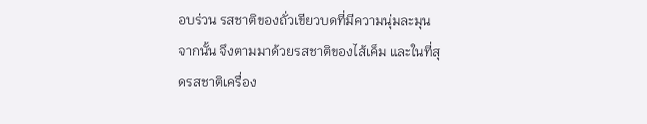อบร่วน รสชาติของถั่วเขียวบดที่มีความนุ่มละมุน จากนั้น จึงตามมาด้วยรสชาติของไส้เค็ม และในที่สุดรสชาติเครื่อง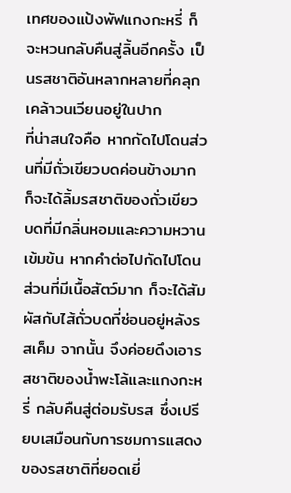เทศของแป้งพัฟแกงกะหรี่ ก็จะหวนกลับคืนสู่ลิ้นอีกครั้ง เป็นรสชาติอันหลากหลายที่คลุกเคล้าวนเวียนอยู่ในปาก
ที่น่าสนใจคือ หากกัดไปโดนส่วนที่มีถั่วเขียวบดค่อนข้างมาก ก็จะได้ลิ้มรสชาติของถั่วเขียวบดที่มีกลิ่นหอมและความหวานเข้มข้น หากคำต่อไปกัดไปโดนส่วนที่มีเนื้อสัตว์มาก ก็จะได้สัมผัสกับไส้ถั่วบดที่ซ่อนอยู่หลังรสเค็ม จากนั้น จึงค่อยดึงเอารสชาติของน้ำพะโล้และแกงกะหรี่ กลับคืนสู่ต่อมรับรส ซึ่งเปรียบเสมือนกับการชมการแสดงของรสชาติที่ยอดเยี่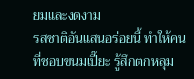ยมและงดงาม
รสชาติอันแสนอร่อยนี้ ทำให้คนที่ชอบขนมเปี๊ยะ รู้สึกตกหลุม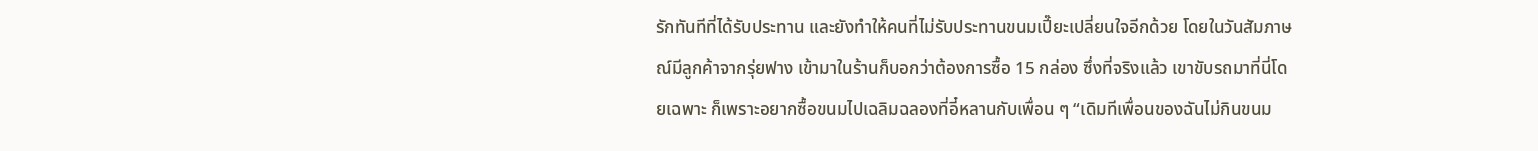รักทันทีที่ได้รับประทาน และยังทำให้คนที่ไม่รับประทานขนมเปี๊ยะเปลี่ยนใจอีกด้วย โดยในวันสัมภาษณ์มีลูกค้าจากรุ่ยฟาง เข้ามาในร้านก็บอกว่าต้องการซื้อ 15 กล่อง ซึ่งที่จริงแล้ว เขาขับรถมาที่นี่โดยเฉพาะ ก็เพราะอยากซื้อขนมไปเฉลิมฉลองที่อี๋หลานกับเพื่อน ๆ “เดิมทีเพื่อนของฉันไม่กินขนม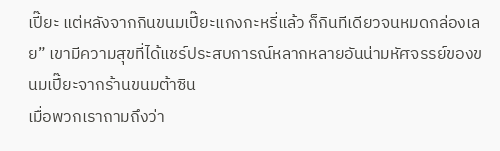เปี๊ยะ แต่หลังจากกินขนมเปี๊ยะแกงกะหรี่แล้ว ก็กินทีเดียวจนหมดกล่องเลย” เขามีความสุขที่ได้แชร์ประสบการณ์หลากหลายอันน่ามหัศจรรย์ของขนมเปี๊ยะจากร้านขนมต้าซิน
เมื่อพวกเราถามถึงว่า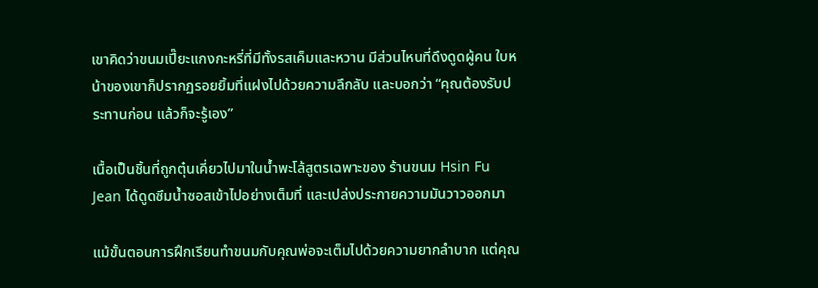เขาคิดว่าขนมเปี๊ยะแกงกะหรี่ที่มีทั้งรสเค็มและหวาน มีส่วนไหนที่ดึงดูดผู้คน ใบหน้าของเขาก็ปรากฏรอยยิ้มที่แฝงไปด้วยความลึกลับ และบอกว่า “คุณต้องรับประทานก่อน แล้วก็จะรู้เอง”

เนื้อเป็นชิ้นที่ถูกตุ๋นเคี่ยวไปมาในน้ำพะโล้สูตรเฉพาะของ ร้านขนม Hsin Fu Jean ได้ดูดซึมน้ำซอสเข้าไปอย่างเต็มที่ และเปล่งประกายความมันวาวออกมา

แม้ขั้นตอนการฝึกเรียนทำขนมกับคุณพ่อจะเต็มไปด้วยความยากลำบาก แต่คุณ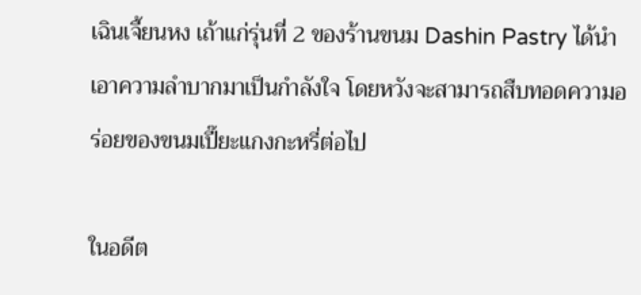เฉินเจี้ยนหง เถ้าแก่รุ่นที่ 2 ของร้านขนม Dashin Pastry ได้นำเอาความลำบากมาเป็นกำลังใจ โดยหวังจะสามารถสืบทอดความอร่อยของขนมเปี๊ยะแกงกะหรี่ต่อไป

ในอดีต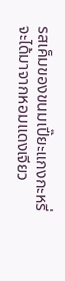รสเค็มของขนมเปี๊ยะแกงกะหรี่จะได้มาจากหอมแดงเจียว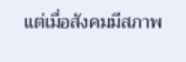แต่เมื่อสังคมมีสภาพ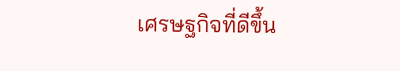เศรษฐกิจที่ดีขึ้น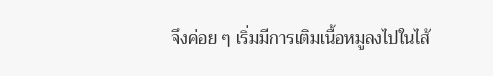จึงค่อย ๆ เริ่มมีการเติมเนื้อหมูลงไปในไส้